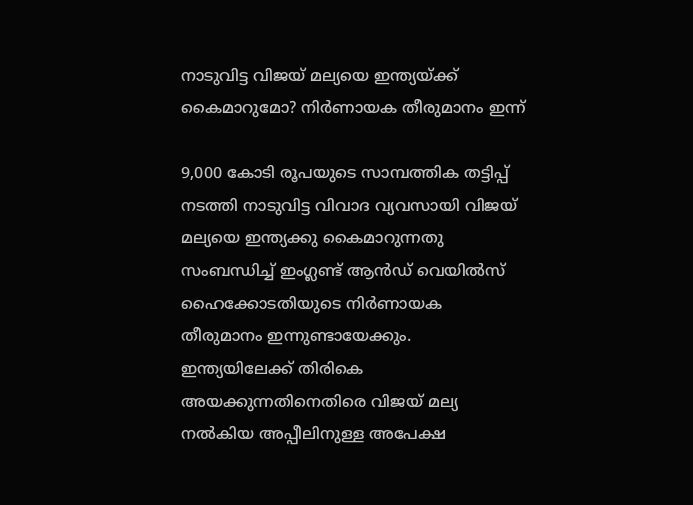നാടുവിട്ട വിജയ് മല്യയെ ഇന്ത്യയ്ക്ക് കൈമാറുമോ? നിർണായക തീരുമാനം ഇന്ന്

9,000 കോടി രൂപയുടെ സാമ്പത്തിക തട്ടിപ്പ് നടത്തി നാടുവിട്ട വിവാദ വ്യവസായി വിജയ്‌ മല്യയെ ഇന്ത്യക്കു കൈമാറുന്നതു സംബന്ധിച്ച്‌ ഇംഗ്ലണ്ട്‌ ആന്‍ഡ്‌ വെയില്‍സ്‌ ഹൈക്കോടതിയുടെ നിര്‍ണായക തീരുമാനം ഇന്നുണ്ടായേക്കും. ഇന്ത്യയിലേക്ക് തിരികെ അയക്കുന്നതിനെതിരെ വിജയ് മല്യ നല്‍കിയ അപ്പീലിനുള്ള അപേക്ഷ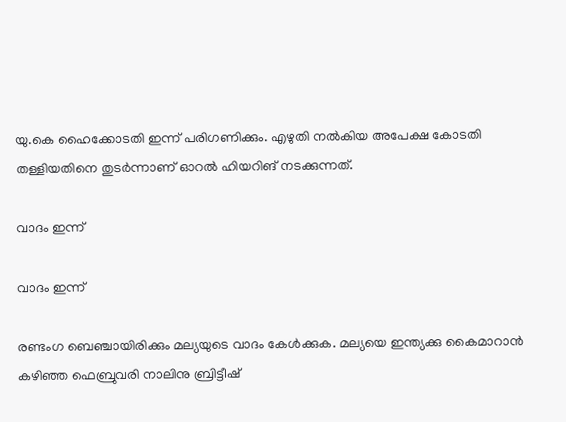യു.കെ ഹൈക്കോടതി ഇന്ന് പരിഗണിക്കും. എഴുതി നല്‍കിയ അപേക്ഷ കോടതി തള്ളിയതിനെ തുടര്‍ന്നാണ് ഓറല്‍ ഹിയറിങ് നടക്കുന്നത്.

വാദം ഇന്ന്

വാദം ഇന്ന്

രണ്ടംഗ ബെഞ്ചായിരിക്കും മല്യയുടെ വാദം കേള്‍ക്കുക. മല്യയെ ഇന്ത്യക്കു കൈമാറാന്‍ കഴിഞ്ഞ ഫെബ്രുവരി നാലിനു ബ്രിട്ടീഷ്‌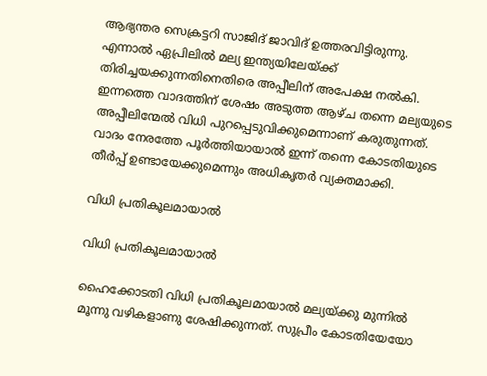ആഭ്യന്തര സെക്രട്ടറി സാജിദ്‌ ജാവിദ്‌ ഉത്തരവിട്ടിരുന്നു. എന്നാൽ ഏപ്രിലിൽ മല്യ ഇന്ത്യയിലേയ്ക്ക് തിരിച്ചയക്കുന്നതിനെതിരെ അപ്പീലിന് അപേക്ഷ നല്‍കി. ഇന്നത്തെ വാദത്തിന് ശേഷം അടുത്ത ആഴ്ച തന്നെ മല്യയുടെ അപ്പീലിന്മേല്‍ വിധി പുറപ്പെടുവിക്കുമെന്നാണ് കരുതുന്നത്. വാദം നേരത്തേ പൂര്‍ത്തിയായാല്‍ ഇന്ന് തന്നെ കോടതിയുടെ തീര്‍പ്പ്‌ ഉണ്ടായേക്കുമെന്നും അധികൃതർ വ്യക്തമാക്കി.

വിധി പ്രതികൂലമായാല്‍

വിധി പ്രതികൂലമായാല്‍

ഹൈക്കോടതി വിധി പ്രതികൂലമായാല്‍ മല്യയ്‌ക്കു മുന്നില്‍ മൂന്നു വഴികളാണു ശേഷിക്കുന്നത്‌. സുപ്രീം കോടതിയേയോ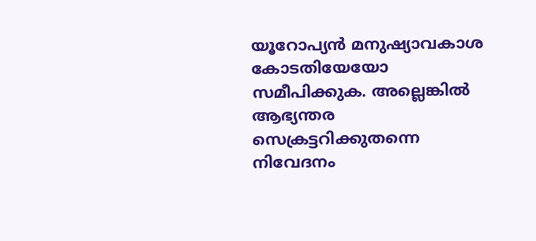യൂറോപ്യന്‍ മനുഷ്യാവകാശ കോടതിയേയോ സമീപിക്കുക. അല്ലെങ്കില്‍ ആഭ്യന്തര സെക്രട്ടറിക്കുതന്നെ നിവേദനം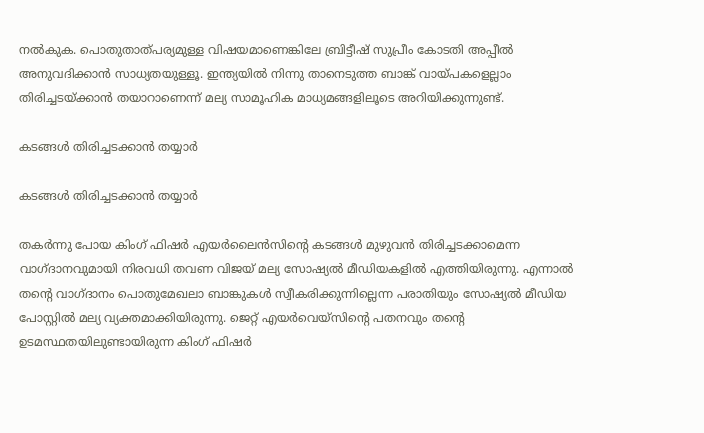നല്‍കുക. പൊതുതാത്‌പര്യമുള്ള വിഷയമാണെങ്കിലേ ബ്രിട്ടീഷ്‌ സുപ്രീം കോടതി അപ്പീല്‍ അനുവദിക്കാന്‍ സാധ്യതയുള്ളൂ. ഇന്ത്യയില്‍ നിന്നു താനെടുത്ത ബാങ്ക്‌ വായ്‌പകളെല്ലാം തിരിച്ചടയ്‌ക്കാന്‍ തയാറാണെന്ന് മല്യ സാമൂഹിക മാധ്യമങ്ങളിലൂടെ അറിയിക്കുന്നുണ്ട്‌.

കടങ്ങള്‍ തിരിച്ചടക്കാൻ തയ്യാർ

കടങ്ങള്‍ തിരിച്ചടക്കാൻ തയ്യാർ

തകര്‍ന്നു പോയ കിംഗ് ഫിഷര്‍ എയര്‍ലൈന്‍സിന്റെ കടങ്ങള്‍ മുഴുവന്‍ തിരിച്ചടക്കാമെന്ന വാഗ്ദാനവുമായി നിരവധി തവണ വിജയ് മല്യ സോഷ്യൽ മീഡിയകളിൽ എത്തിയിരുന്നു. എന്നാൽ തന്റെ വാഗ്ദാനം പൊതുമേഖലാ ബാങ്കുകള്‍ സ്വീകരിക്കുന്നില്ലെന്ന പരാതിയും സോഷ്യല്‍ മീഡിയ പോസ്റ്റിൽ മല്യ വ്യക്തമാക്കിയിരുന്നു. ജെറ്റ് എയര്‍വെയ്‌സിന്റെ പതനവും തന്റെ ഉടമസ്ഥതയിലുണ്ടായിരുന്ന കിംഗ് ഫിഷര്‍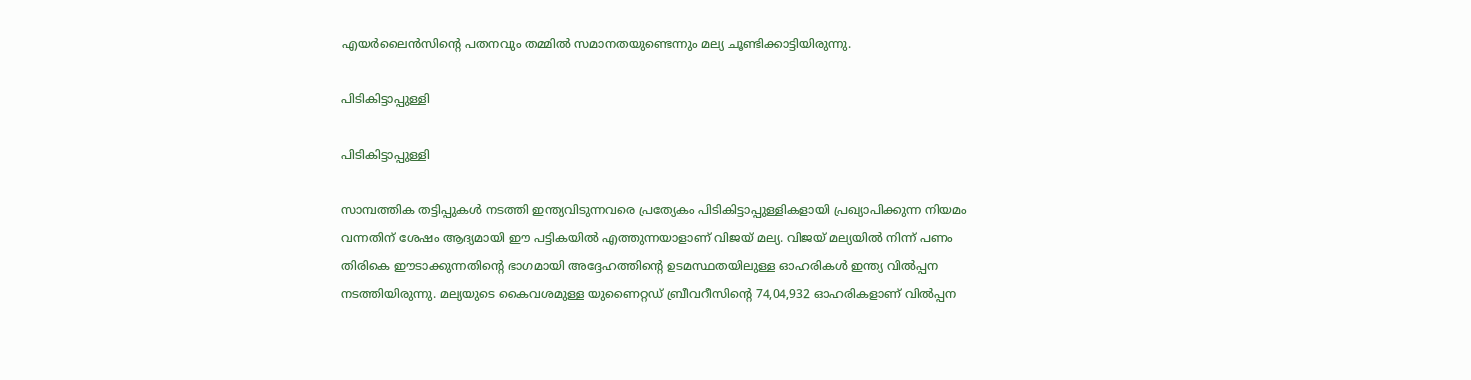എയര്‍ലൈന്‍സിന്റെ പതനവും തമ്മില്‍ സമാനതയുണ്ടെന്നും മല്യ ചൂണ്ടിക്കാട്ടിയിരുന്നു.

പിടികിട്ടാപ്പുള്ളി

പിടികിട്ടാപ്പുള്ളി

സാമ്പത്തിക തട്ടിപ്പുകള്‍ നടത്തി ഇന്ത്യവിടുന്നവരെ പ്രത്യേകം പിടികിട്ടാപ്പുള്ളികളായി പ്രഖ്യാപിക്കുന്ന നിയമം വന്നതിന് ശേഷം ആദ്യമായി ഈ പട്ടികയില്‍ എത്തുന്നയാളാണ് വിജയ് മല്യ. വിജയ് മല്യയില്‍ നിന്ന് പണം തിരികെ ഈടാക്കുന്നതിന്റെ ഭാഗമായി അദ്ദേഹത്തിന്റെ ഉടമസ്ഥതയിലുള്ള ഓഹരികള്‍ ഇന്ത്യ വിൽപ്പന നടത്തിയിരുന്നു. മല്യയുടെ കൈവശമുള്ള യുണൈറ്റഡ് ബ്രീവറീസിന്റെ 74,04,932 ഓഹരികളാണ് വില്‍പ്പന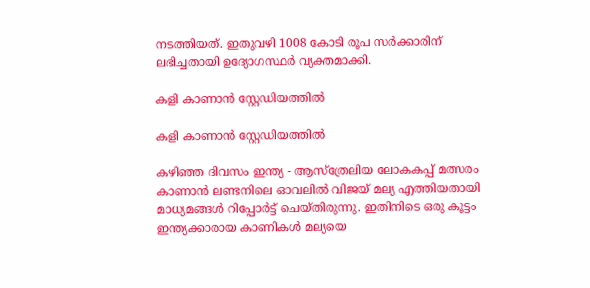നടത്തിയത്. ഇതുവഴി 1008 കോടി രൂപ സര്‍ക്കാരിന് ലഭിച്ചതായി ഉദ്യോഗസ്ഥര്‍ വ്യക്തമാക്കി.

കളി കാണാൻ സ്റ്റേഡിയത്തിൽ

കളി കാണാൻ സ്റ്റേഡിയത്തിൽ

കഴിഞ്ഞ ദിവസം ഇന്ത്യ - ആസ്ത്രേലിയ ലോകകപ്പ് മത്സരം കാണാന്‍ ലണ്ടനിലെ ഓവലില്‍ വിജയ് മല്യ എത്തിയതായി മാധ്യമങ്ങൾ റിപ്പോര്‍ട്ട് ചെയ്തിരുന്നു. ഇതിനിടെ ഒരു കൂട്ടം ഇന്ത്യക്കാരായ കാണികൾ മല്യയെ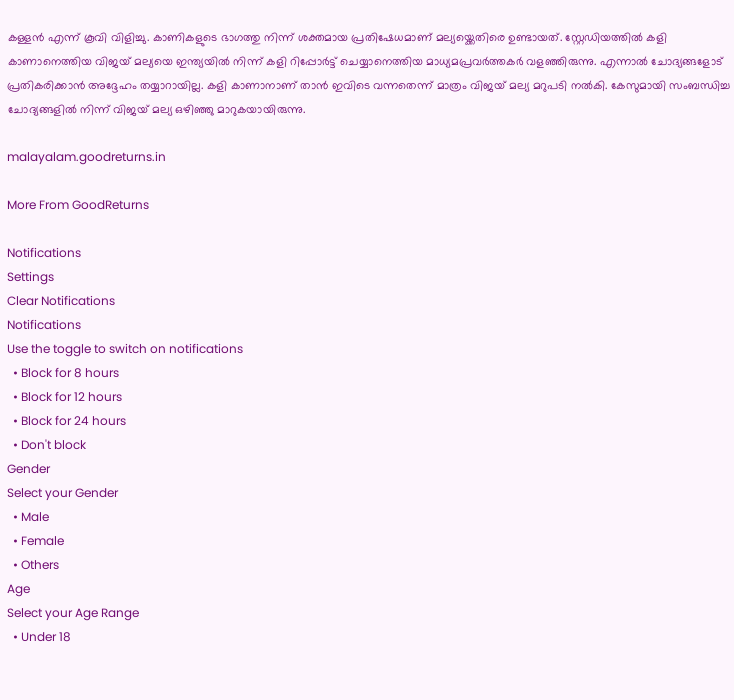കള്ളൻ എന്ന് കൂവി വിളിച്ചു. കാണികളുടെ ഭാഗത്തു നിന്ന് ശക്തമായ പ്രതിഷേധമാണ് മല്യയ്ക്കെതിരെ ഉണ്ടായത്. സ്റ്റേഡിയത്തിൽ കളി കാണാനെത്തിയ വിജയ് മല്യയെ ഇന്ത്യയിൽ നിന്ന് കളി റിപ്പോർട്ട് ചെയ്യാനെത്തിയ മാധ്യമപ്രവർത്തകർ വളഞ്ഞിരുന്നു. എന്നാൽ ചോദ്യങ്ങളോട് പ്രതികരിക്കാൻ അദ്ദേഹം തയ്യാറായില്ല. കളി കാണാനാണ് താൻ ഇവിടെ വന്നതെന്ന് മാത്രം വിജയ് മല്യ മറുപടി നൽകി. കേസുമായി സംബന്ധിച്ച ചോദ്യങ്ങളിൽ നിന്ന് വിജയ് മല്യ ഒഴിഞ്ഞു മാറുകയായിരുന്നു.

malayalam.goodreturns.in

More From GoodReturns

Notifications
Settings
Clear Notifications
Notifications
Use the toggle to switch on notifications
  • Block for 8 hours
  • Block for 12 hours
  • Block for 24 hours
  • Don't block
Gender
Select your Gender
  • Male
  • Female
  • Others
Age
Select your Age Range
  • Under 18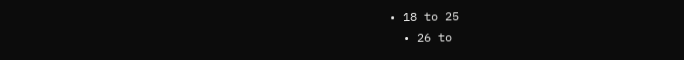• 18 to 25
  • 26 to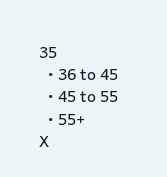35
  • 36 to 45
  • 45 to 55
  • 55+
X